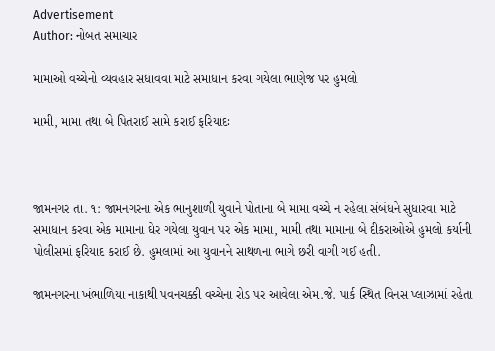Advertisement
Author: નોબત સમાચાર

મામાઓ વચ્ચેનો વ્યવહાર સધાવવા માટે સમાધાન કરવા ગયેલા ભાણેજ પર હુમલો

મામી, મામા તથા બે પિતરાઈ સામે કરાઈ ફરિયાદઃ



જામનગર તા. ૧: જામનગરના એક ભાનુશાળી યુવાને પોતાના બે મામા વચ્ચે ન રહેલા સંબંધને સુધારવા માટે સમાધાન કરવા એક મામાના ઘેર ગયેલા યુવાન પર એક મામા, મામી તથા મામાના બે દીકરાઓએ હુમલો કર્યાની પોલીસમાં ફરિયાદ કરાઈ છે. હુમલામાં આ યુવાનને સાથળના ભાગે છરી વાગી ગઈ હતી.

જામનગરના ખંભાળિયા નાકાથી પવનચક્કી વચ્ચેના રોડ પર આવેલા એમ.જે. પાર્ક સ્થિત વિનસ પ્લાઝામાં રહેતા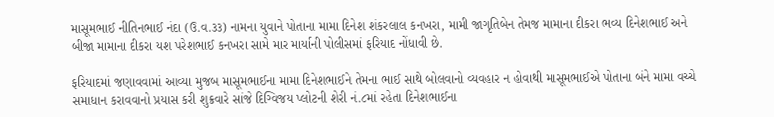માસૂમભાઈ નીતિનભાઈ નંદા (ઉ.વ.૩૩) નામના યુવાને પોતાના મામા દિનેશ શંકરલાલ કનખરા, મામી જાગૃતિબેન તેમજ મામાના દીકરા ભવ્ય દિનેશભાઈ અને બીજા મામાના દીકરા યશ પરેશભાઈ કનખરા સામે માર માર્યાની પોલીસમાં ફરિયાદ નોંધાવી છે.

ફરિયાદમાં જણાવવામાં આવ્યા મુજબ માસૂમભાઈના મામા દિનેશભાઈને તેમના ભાઈ સાથે બોલવાનો વ્યવહાર ન હોવાથી માસૂમભાઈએ પોતાના બંને મામા વચ્ચે સમાધાન કરાવવાનો પ્રયાસ કરી શુક્રવારે સાંજે દિગ્વિજય પ્લોટની શેરી નં.૮માં રહેતા દિનેશભાઈના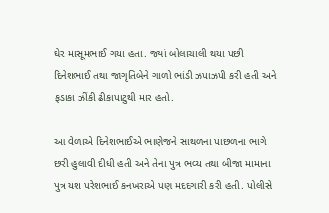ઘેર માસૂમભાઈ ગયા હતા. જ્યાં બોલાચાલી થયા પછી દિનેશભાઈ તથા જાગૃતિબેને ગાળો ભાંડી ઝપાઝપી કરી હતી અને ફડાકા ઝીંકી ઢીકાપાટુથી માર હતો.

આ વેળાએ દિનેશભાઈએ ભાણેજને સાથળના પાછળના ભાગે છરી હુલાવી દીધી હતી અને તેના પુત્ર ભવ્ય તથા બીજા મામાના પુત્ર યશ પરેશભાઈ કનખરાએ પણ મદદગારી કરી હતી. પોલીસે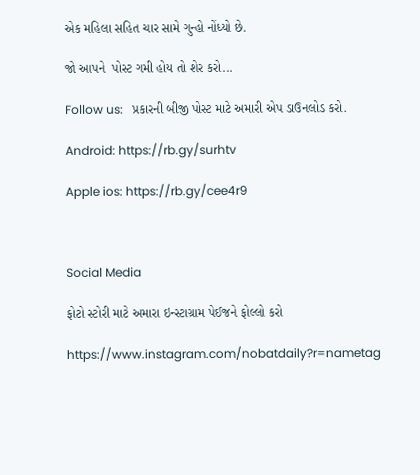એક મહિલા સહિત ચાર સામે ગુન્હો નોંધ્યો છે.

જો આપને  પોસ્ટ ગમી હોય તો શેર કરો...

Follow us:   પ્રકારની બીજી પોસ્ટ માટે અમારી એપ ડાઉનલોડ કરો.

Android: https://rb.gy/surhtv

Apple ios: https://rb.gy/cee4r9



Social Media

ફોટો સ્ટોરી માટે અમારા ઇન્સ્ટાગ્રામ પેઈજને ફોલ્લો કરો

https://www.instagram.com/nobatdaily?r=nametag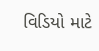વિડિયો માટે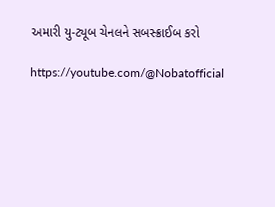અમારી યુ-ટ્યૂબ ચેનલને સબસ્ક્રાઈબ કરો

https://youtube.com/@Nobatofficial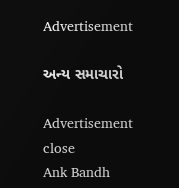Advertisement

અન્ય સમાચારો

Advertisement
close
Ank Bandh